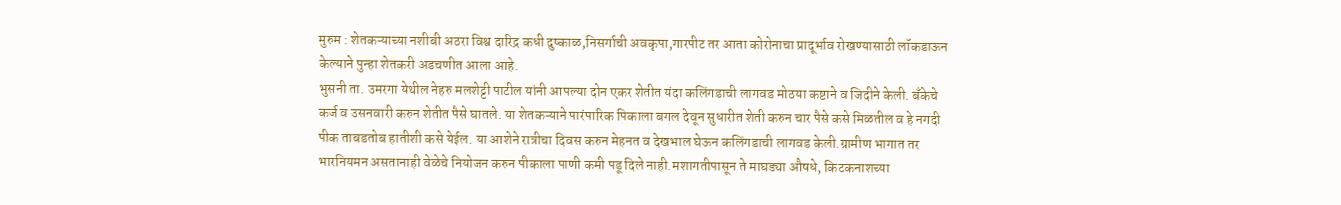मुरुम : शेतकऱ्याच्या नशीबी अठरा विश्व दारिद्र कधी दुष्काळ,निसर्गाची अवकृपा,गारपीट तर आता कोरोनाचा प्रादूर्भाव रोखण्यासाठी लॉकडाऊन केल्याने पुन्हा शेतकरी अडचणीत आला आहे.
भुसनी ता. उमरगा येथील नेहरु मलशेट्टी पाटील यांनी आपल्या दोन एकर शेतीत यंदा कलिंगडाची लागवड मोठया कष्टाने व जिदीने केली. बँकेचे कर्ज व उसनवारी करुन शेतीत पैसे घातले. या शेतकऱ्याने पारंपारिक पिकाला बगल देवून सुधारीत शेती करुन चार पैसे कसे मिळतील व हे नगदी पीक ताबडतोब हातीशी कसे येईल. या आशेने रात्रीचा दिवस करुन मेहनत व देखभाल घेऊन कलिंगडाची लागवड केली.ग्रामीण भागात तर भारनियमन असतानाही वेळेचे नियोजन करुन पीकाला पाणी कमी पडू दिले नाही.मशागतीपासून ते माघड्या औषधे, किटकनाशच्या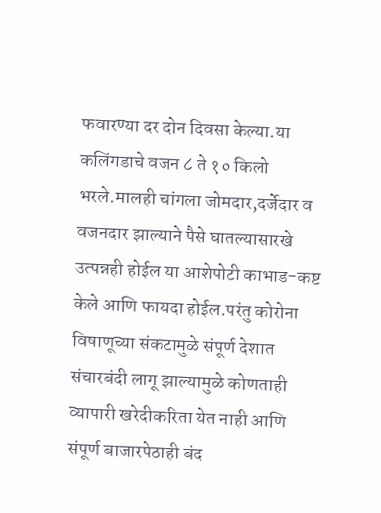फवारण्या दर दोन दिवसा केल्या.या कलिंगडाचे वजन ८ ते १० किलो भरले.मालही चांगला जोमदार,दर्जेदार व वजनदार झाल्याने पैसे घातल्यासारखे उत्पन्नही होईल या आशेपोटी काभाड-कष्ट केले आणि फायदा होईल.परंतु कोरोना विषाणूच्या संकटामुळे संपूर्ण देशात संचारबंदी लागू झाल्यामुळे कोणताही व्यापारी खरेदीकरिता येत नाही आणि संपूर्ण बाजारपेठाही बंद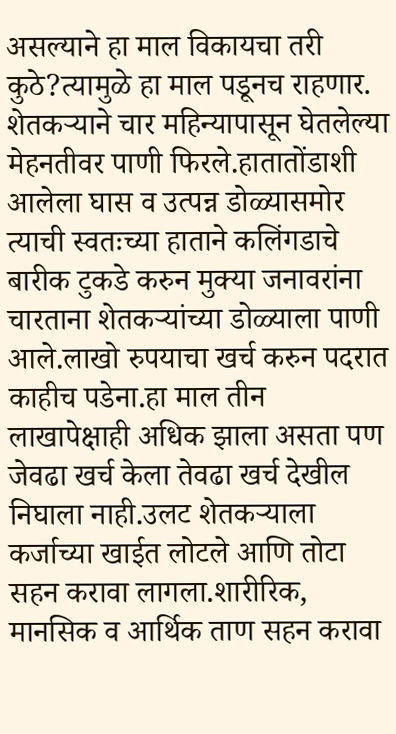असल्याने हा माल विकायचा तरी कुठे?त्यामुळे हा माल पडूनच राहणार. शेतकऱ्याने चार महिन्यापासून घेतलेल्या मेहनतीवर पाणी फिरले.हातातोंडाशी आलेला घास व उत्पन्न डोळ्यासमोर त्याची स्वतःच्या हाताने कलिंगडाचे बारीक टुकडे करुन मुक्या जनावरांना चारताना शेतकऱ्यांच्या डोळ्याला पाणी आले.लाखो रुपयाचा खर्च करुन पदरात काहीच पडेना.हा माल तीन लाखापेक्षाही अधिक झाला असता पण जेवढा खर्च केला तेवढा खर्च देखील निघाला नाही.उलट शेतकऱ्याला कर्जाच्या खाईत लोटले आणि तोटा सहन करावा लागला.शारीरिक, मानसिक व आर्थिक ताण सहन करावा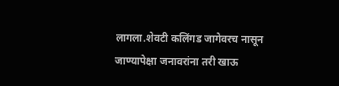लागला.शेवटी कलिंगड जागेवरच नासून जाण्यापेक्षा जनावरांना तरी खाऊ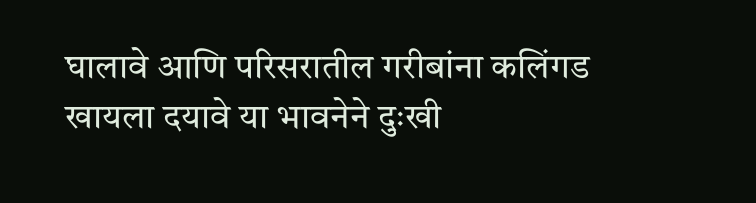घालावे आणि परिसरातील गरीबांना कलिंगड खायला दयावे या भावनेने दुःखी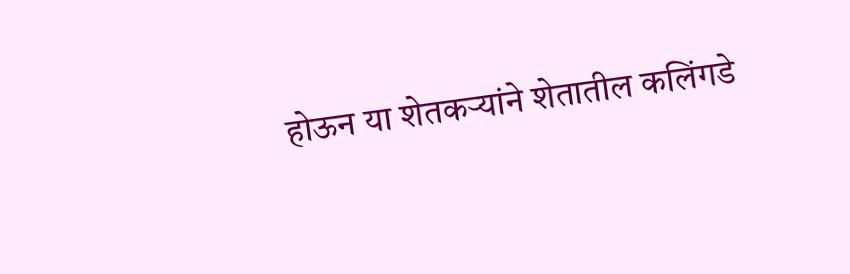होऊन या शेतकऱ्यांने शेतातील कलिंगडे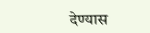देण्यास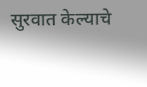सुरवात केल्याचे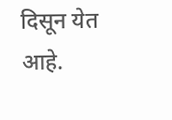दिसून येत आहे.